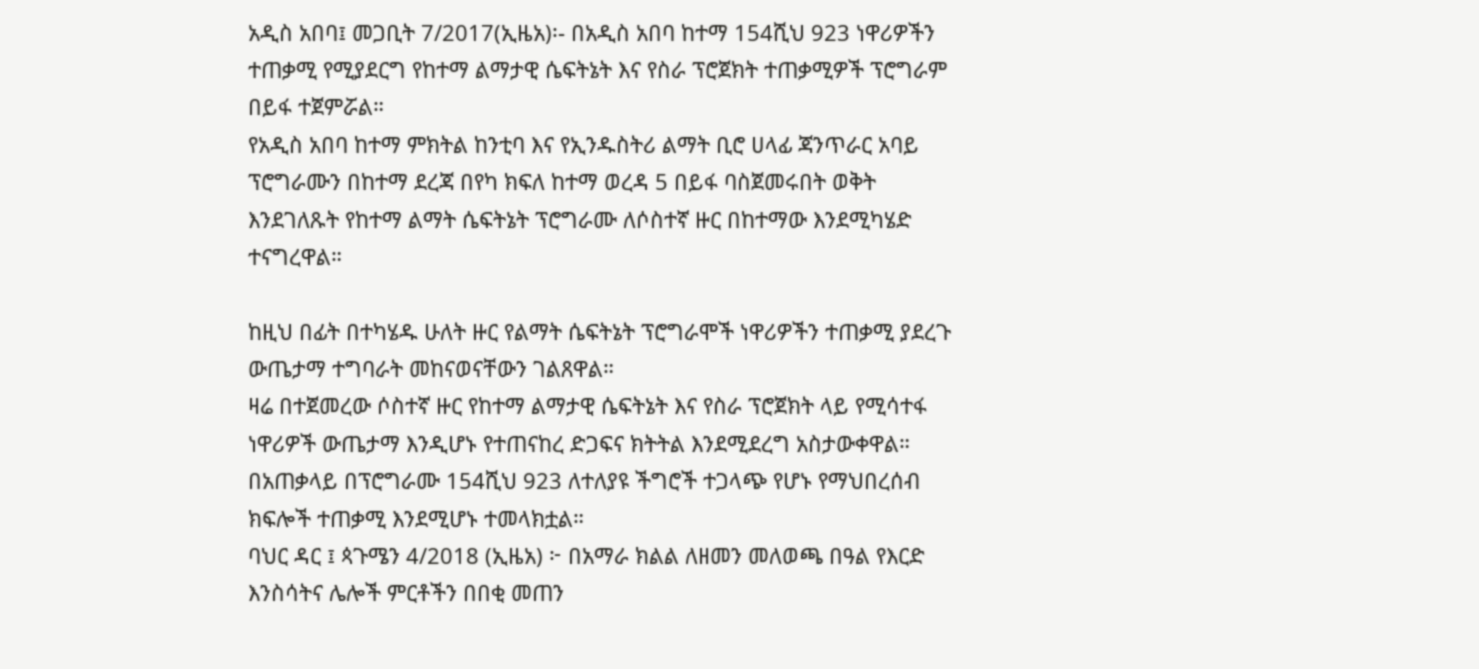አዲስ አበባ፤ መጋቢት 7/2017(ኢዜአ)፡- በአዲስ አበባ ከተማ 154ሺህ 923 ነዋሪዎችን ተጠቃሚ የሚያደርግ የከተማ ልማታዊ ሴፍትኔት እና የስራ ፕሮጀክት ተጠቃሚዎች ፕሮግራም በይፋ ተጀምሯል።
የአዲስ አበባ ከተማ ምክትል ከንቲባ እና የኢንዱስትሪ ልማት ቢሮ ሀላፊ ጃንጥራር አባይ ፕሮግራሙን በከተማ ደረጃ በየካ ክፍለ ከተማ ወረዳ 5 በይፋ ባስጀመሩበት ወቅት እንደገለጹት የከተማ ልማት ሴፍትኔት ፕሮግራሙ ለሶስተኛ ዙር በከተማው እንደሚካሄድ ተናግረዋል።

ከዚህ በፊት በተካሄዱ ሁለት ዙር የልማት ሴፍትኔት ፕሮግራሞች ነዋሪዎችን ተጠቃሚ ያደረጉ ውጤታማ ተግባራት መከናወናቸውን ገልጸዋል።
ዛሬ በተጀመረው ሶስተኛ ዙር የከተማ ልማታዊ ሴፍትኔት እና የስራ ፕሮጀክት ላይ የሚሳተፋ ነዋሪዎች ውጤታማ እንዲሆኑ የተጠናከረ ድጋፍና ክትትል እንደሚደረግ አስታውቀዋል።
በአጠቃላይ በፕሮግራሙ 154ሺህ 923 ለተለያዩ ችግሮች ተጋላጭ የሆኑ የማህበረሰብ ክፍሎች ተጠቃሚ እንደሚሆኑ ተመላክቷል።
ባህር ዳር ፤ ጳጉሜን 4/2018 (ኢዜአ) ፦ በአማራ ክልል ለዘመን መለወጫ በዓል የእርድ እንስሳትና ሌሎች ምርቶችን በበቂ መጠን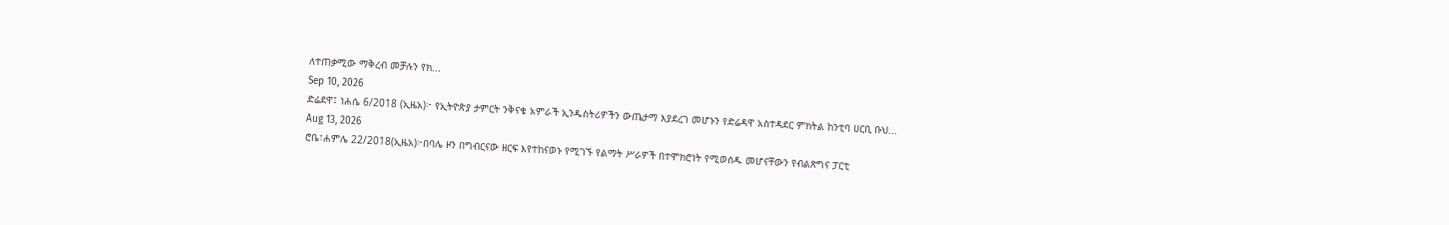ለተጠቃሚው ማቅረብ መቻሉን የክ...
Sep 10, 2026
ድሬደዋ፤ ነሐሴ 6/2018 (ኢዜአ)፦ የኢትዮጵያ ታምርት ንቅናቄ አምራች ኢንዱስትሪዎችን ውጤታማ እያደረገ መሆኑን የድሬዳዋ አስተዳደር ምክትል ከንቲባ ሀርቢ ቡህ...
Aug 13, 2026
ሮቤ፣ሐምሌ 22/2018(ኢዜአ)፦በባሌ ዞን በግብርናው ዘርፍ እየተከናወኑ የሚገኙ የልማት ሥራዎች በተሞክሮነት የሚወሰዱ መሆናቸውን የብልጽግና ፓርቲ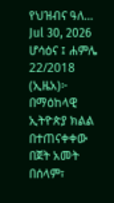የህዝብና ዓለ...
Jul 30, 2026
ሆሳዕና ፤ ሐምሌ 22/2018 (ኢዜአ)፦ በማዕከላዊ ኢትዮጵያ ክልል በተጠናቀቀው በጀት አመት በሰላም፣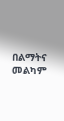በልማትና መልካም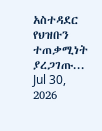አስተዳደር የህዝቡን ተጠቃሚነት ያረጋገጡ...
Jul 30, 2026